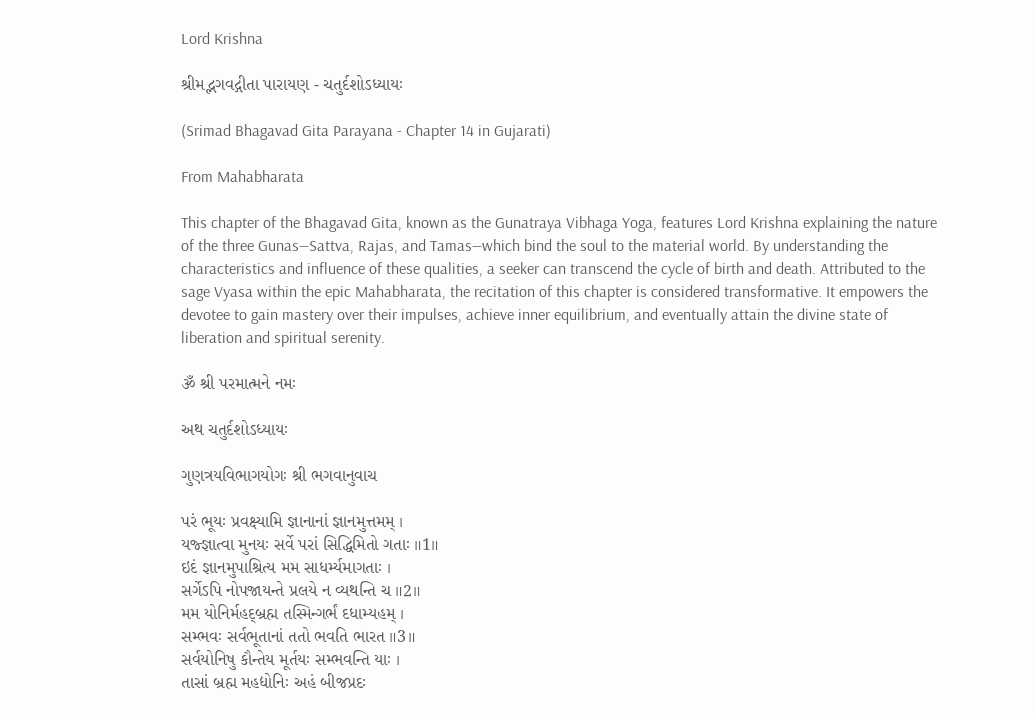Lord Krishna

શ્રીમદ્ભગવદ્ગીતા પારાયણ - ચતુર્દશોઽધ્યાયઃ

(Srimad Bhagavad Gita Parayana - Chapter 14 in Gujarati)

From Mahabharata

This chapter of the Bhagavad Gita, known as the Gunatraya Vibhaga Yoga, features Lord Krishna explaining the nature of the three Gunas—Sattva, Rajas, and Tamas—which bind the soul to the material world. By understanding the characteristics and influence of these qualities, a seeker can transcend the cycle of birth and death. Attributed to the sage Vyasa within the epic Mahabharata, the recitation of this chapter is considered transformative. It empowers the devotee to gain mastery over their impulses, achieve inner equilibrium, and eventually attain the divine state of liberation and spiritual serenity.

ૐ શ્રી પરમાત્મને નમઃ

અથ ચતુર્દશોઽધ્યાયઃ

ગુણત્રયવિભાગયોગઃ શ્રી ભગવાનુવાચ

પરં ભૂયઃ પ્રવક્ષ્યામિ જ્ઞાનાનાં જ્ઞાનમુત્તમમ્ ।
યજ્જ્ઞાત્વા મુનયઃ સર્વે પરાં સિદ્ધિમિતો ગતાઃ ॥1॥
ઇદં જ્ઞાનમુપાશ્રિત્ય મમ સાધર્મ્યમાગતાઃ ।
સર્ગેઽપિ નોપજાયન્તે પ્રલયે ન વ્યથન્તિ ચ ॥2॥
મમ યોનિર્મહદ્બ્રહ્મ તસ્મિન્ગર્ભં દધામ્યહમ્ ।
સમ્ભવઃ સર્વભૂતાનાં તતો ભવતિ ભારત ॥3॥
સર્વયોનિષુ કૌન્તેય મૂર્તયઃ સમ્ભવન્તિ યાઃ ।
તાસાં બ્રહ્મ મહદ્યોનિઃ અહં બીજપ્રદઃ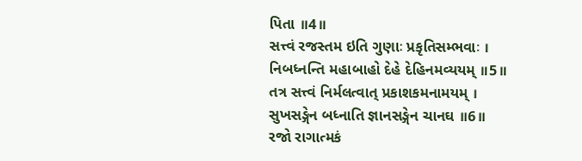પિતા ॥4॥
સત્ત્વં રજસ્તમ ઇતિ ગુણાઃ પ્રકૃતિસમ્ભવાઃ ।
નિબધ્નન્તિ મહાબાહો દેહે દેહિનમવ્યયમ્ ॥5॥
તત્ર સત્ત્વં નિર્મલત્વાત્ પ્રકાશકમનામયમ્ ।
સુખસઙ્ગેન બધ્નાતિ જ્ઞાનસઙ્ગેન ચાનઘ ॥6॥
રજો રાગાત્મકં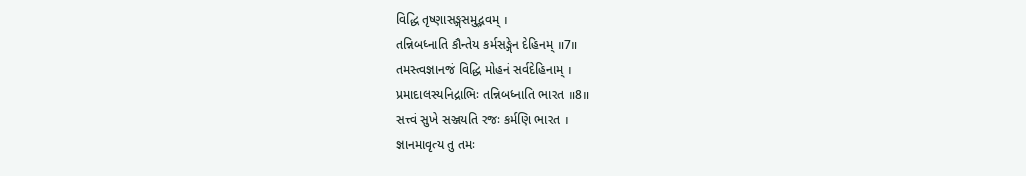વિદ્ધિ તૃષ્ણાસઙ્ગસમુદ્ભવમ્ ।
તન્નિબધ્નાતિ કૌન્તેય કર્મસઙ્ગેન દેહિનમ્ ॥7॥
તમસ્ત્વજ્ઞાનજં વિદ્ધિ મોહનં સર્વદેહિનામ્ ।
પ્રમાદાલસ્યનિદ્રાભિઃ તન્નિબધ્નાતિ ભારત ॥8॥
સત્ત્વં સુખે સઞ્જયતિ રજઃ કર્મણિ ભારત ।
જ્ઞાનમાવૃત્ય તુ તમઃ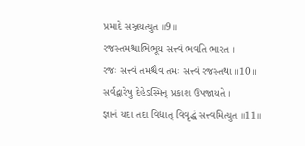પ્રમાદે સઞ્જયત્યુત ॥9॥
રજસ્તમશ્ચાભિભૂય સત્ત્વં ભવતિ ભારત ।
રજઃ સત્ત્વં તમશ્ચૈવ તમઃ સત્ત્વં રજસ્તથા ॥10॥
સર્વદ્વારેષુ દેહેઽસ્મિન્ પ્રકાશ ઉપજાયતે ।
જ્ઞાનં યદા તદા વિદ્યાત્ વિવૃદ્ધં સત્ત્વમિત્યુત ॥11॥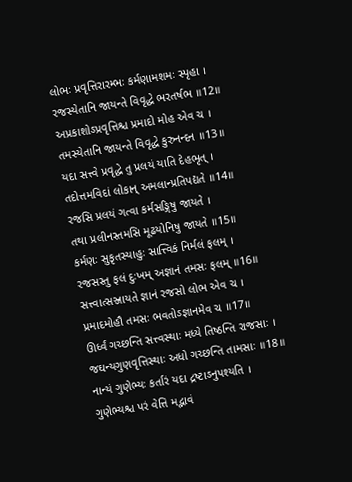લોભઃ પ્રવૃત્તિરારમ્ભઃ કર્મણામશમઃ સ્પૃહા ।
રજસ્યેતાનિ જાયન્તે વિવૃદ્ધે ભરતર્ષભ ॥12॥
અપ્રકાશોઽપ્રવૃત્તિશ્ચ પ્રમાદો મોહ એવ ચ ।
તમસ્યેતાનિ જાયન્તે વિવૃદ્ધે કુરુનન્દન ॥13॥
યદા સત્ત્વે પ્રવૃદ્ધે તુ પ્રલયં યાતિ દેહભૃત્ ।
તદોત્તમવિદાં લોકાન્ અમલાન્પ્રતિપદ્યતે ॥14॥
રજસિ પ્રલયં ગત્વા કર્મસઙ્ગિષુ જાયતે ।
તથા પ્રલીનસ્તમસિ મૂઢયોનિષુ જાયતે ॥15॥
કર્મણઃ સુકૃતસ્યાહુઃ સાત્ત્વિકં નિર્મલં ફલમ્ ।
રજસસ્તુ ફલં દુઃખમ્ અજ્ઞાનં તમસઃ ફલમ્ ॥16॥
સત્ત્વાત્સઞ્જાયતે જ્ઞાનં રજસો લોભ એવ ચ ।
પ્રમાદમોહૌ તમસઃ ભવતોઽજ્ઞાનમેવ ચ ॥17॥
ઊર્ધ્વં ગચ્છન્તિ સત્ત્વસ્થાઃ મધ્યે તિષ્ઠન્તિ રાજસાઃ ।
જઘન્યગુણવૃત્તિસ્થાઃ અધો ગચ્છન્તિ તામસાઃ ॥18॥
નાન્યં ગુણેભ્યઃ કર્તારં યદા દ્રષ્ટાઽનુપશ્યતિ ।
ગુણેભ્યશ્ચ પરં વેત્તિ મદ્ભાવં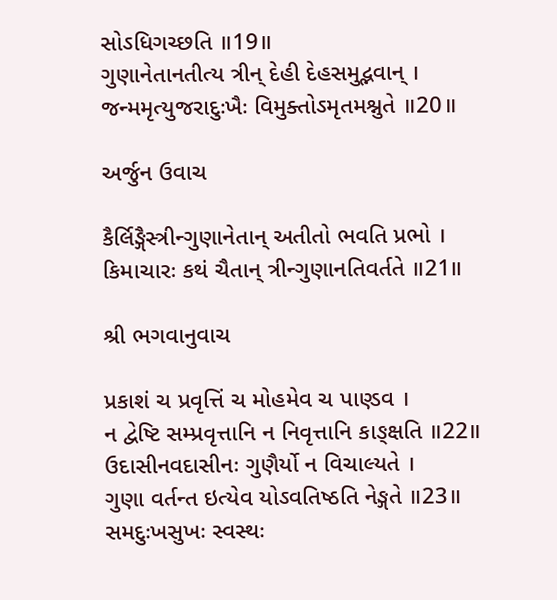સોઽધિગચ્છતિ ॥19॥
ગુણાનેતાનતીત્ય ત્રીન્ દેહી દેહસમુદ્ભવાન્ ।
જન્મમૃત્યુજરાદુઃખૈઃ વિમુક્તોઽમૃતમશ્નુતે ॥20॥

અર્જુન ઉવાચ

કૈર્લિઙ્ગૈસ્ત્રીન્ગુણાનેતાન્ અતીતો ભવતિ પ્રભો ।
કિમાચારઃ કથં ચૈતાન્ ત્રીન્ગુણાનતિવર્તતે ॥21॥

શ્રી ભગવાનુવાચ

પ્રકાશં ચ પ્રવૃત્તિં ચ મોહમેવ ચ પાણ્ડવ ।
ન દ્વેષ્ટિ સમ્પ્રવૃત્તાનિ ન નિવૃત્તાનિ કાઙ્ક્ષતિ ॥22॥
ઉદાસીનવદાસીનઃ ગુણૈર્યો ન વિચાલ્યતે ।
ગુણા વર્તન્ત ઇત્યેવ યોઽવતિષ્ઠતિ નેઙ્ગતે ॥23॥
સમદુઃખસુખઃ સ્વસ્થઃ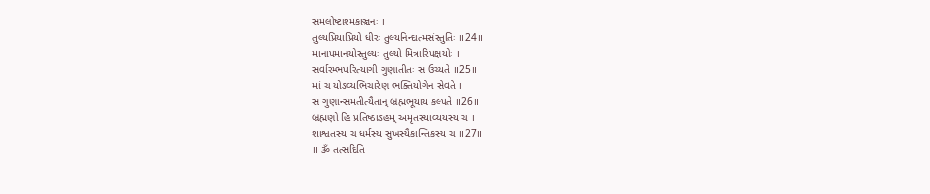સમલોષ્ટાશ્મકાઞ્ચનઃ ।
તુલ્યપ્રિયાપ્રિયો ધીરઃ તુલ્યનિન્દાત્મસંસ્તુતિઃ ॥24॥
માનાપમાનયોસ્તુલ્યઃ તુલ્યો મિત્રારિપક્ષયોઃ ।
સર્વારમ્ભપરિત્યાગી ગુણાતીતઃ સ ઉચ્યતે ॥25॥
માં ચ યોઽવ્યભિચારેણ ભક્તિયોગેન સેવતે ।
સ ગુણાન્સમતીત્યૈતાન્ બ્રહ્મભૂયાય કલ્પતે ॥26॥
બ્રહ્મણો હિ પ્રતિષ્ઠાઽહમ્ અમૃતસ્યાવ્યયસ્ય ચ ।
શાશ્વતસ્ય ચ ધર્મસ્ય સુખસ્યૈકાન્તિકસ્ય ચ ॥27॥
॥ ૐ તત્સદિતિ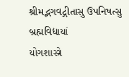શ્રીમદ્ભગવદ્ગીતાસુ ઉપનિષત્સુ બ્રહ્મવિદ્યાયાં
યોગશાસ્ત્રે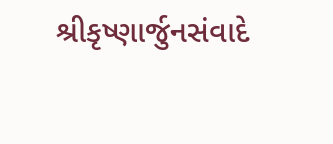શ્રીકૃષ્ણાર્જુનસંવાદે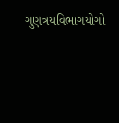ગુણત્રયવિભાગયોગો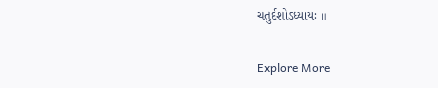ચતુર્દશોઽધ્યાયઃ ॥

Explore More